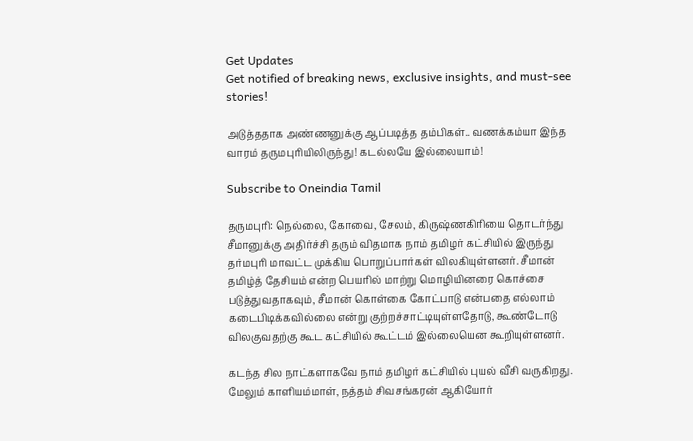Get Updates
Get notified of breaking news, exclusive insights, and must-see stories!

அடுத்ததாக அண்ணனுக்கு ஆப்படித்த தம்பிகள்.. வணக்கம்யா இந்த வாரம் தருமபுரியிலிருந்து! கடல்லயே இல்லையாம்!

Subscribe to Oneindia Tamil

தருமபுரி: நெல்லை, கோவை, சேலம், கிருஷ்ணகிரியை தொடர்ந்து சீமானுக்கு அதிர்ச்சி தரும் விதமாக நாம் தமிழர் கட்சியில் இருந்து தர்மபுரி மாவட்ட முக்கிய பொறுப்பார்கள் விலகியுள்ளனர். சீமான் தமிழ்த் தேசியம் என்ற பெயரில் மாற்று மொழியினரை கொச்சை படுத்துவதாகவும், சீமான் கொள்கை கோட்பாடு என்பதை எல்லாம் கடைபிடிக்கவில்லை என்று குற்றச்சாட்டியுள்ளதோடு, கூண்டோடு விலகுவதற்கு கூட கட்சியில் கூட்டம் இல்லையென கூறியுள்ளனர்.

கடந்த சில நாட்களாகவே நாம் தமிழர் கட்சியில் புயல் வீசி வருகிறது. மேலும் காளியம்மாள், நத்தம் சிவசங்கரன் ஆகியோர்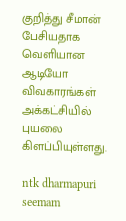குறித்து சீமான் பேசியதாக வெளியான ஆடியோ விவகாரங்கள் அக்கட்சியில் புயலை கிளப்பியுள்ளது.

ntk dharmapuri seemam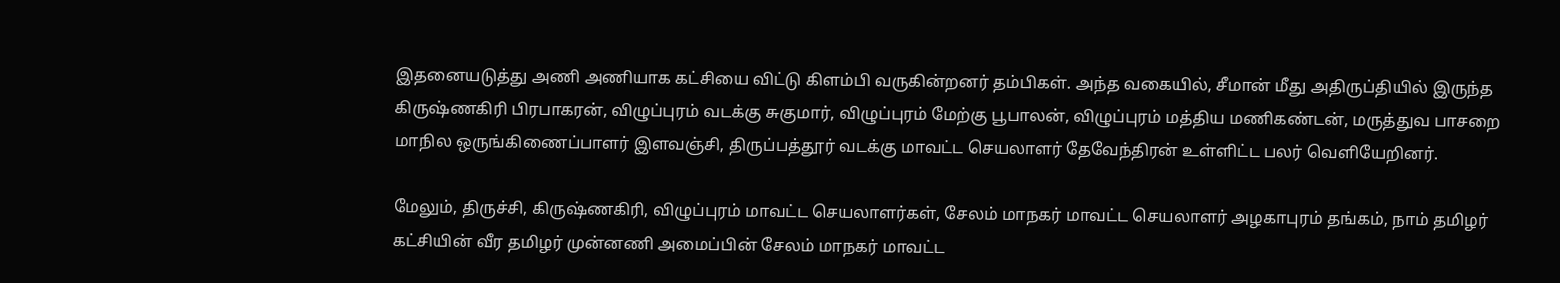இதனையடுத்து அணி அணியாக கட்சியை விட்டு கிளம்பி வருகின்றனர் தம்பிகள். அந்த வகையில், சீமான் மீது அதிருப்தியில் இருந்த கிருஷ்ணகிரி பிரபாகரன், விழுப்புரம் வடக்கு சுகுமார், விழுப்புரம் மேற்கு பூபாலன், விழுப்புரம் மத்திய மணிகண்டன், மருத்துவ பாசறை மாநில ஒருங்கிணைப்பாளர் இளவஞ்சி, திருப்பத்தூர் வடக்கு மாவட்ட செயலாளர் தேவேந்திரன் உள்ளிட்ட பலர் வெளியேறினர்.

மேலும், திருச்சி, கிருஷ்ணகிரி, விழுப்புரம் மாவட்ட செயலாளர்கள், சேலம் மாநகர் மாவட்ட செயலாளர் அழகாபுரம் தங்கம், நாம் தமிழர் கட்சியின் வீர தமிழர் முன்னணி அமைப்பின் சேலம் மாநகர் மாவட்ட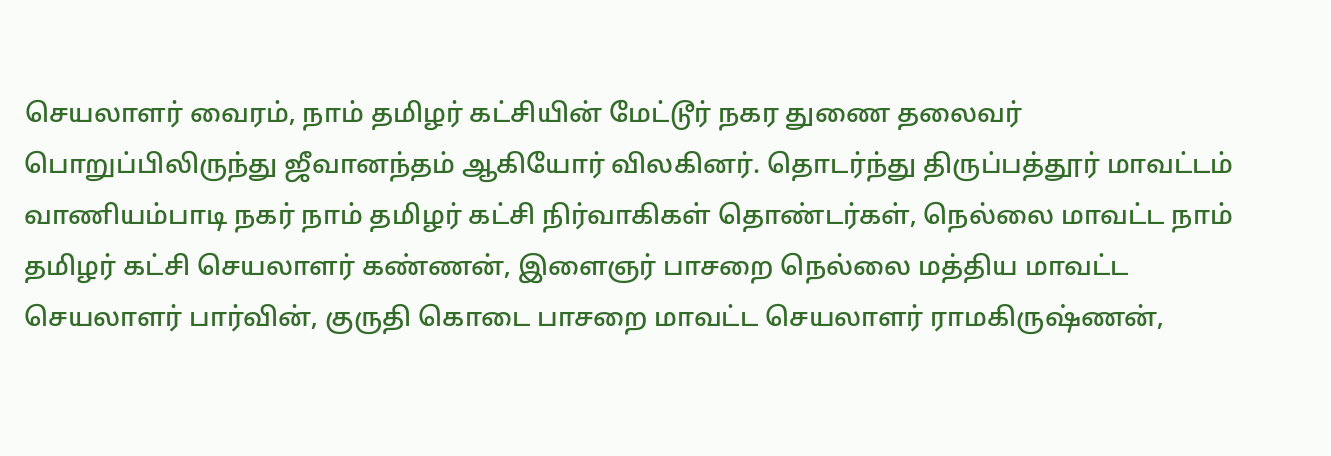செயலாளர் வைரம், நாம் தமிழர் கட்சியின் மேட்டூர் நகர துணை தலைவர் பொறுப்பிலிருந்து ஜீவானந்தம் ஆகியோர் விலகினர். தொடர்ந்து திருப்பத்தூர் மாவட்டம் வாணியம்பாடி நகர் நாம் தமிழர் கட்சி நிர்வாகிகள் தொண்டர்கள், நெல்லை மாவட்ட நாம் தமிழர் கட்சி செயலாளர் கண்ணன், இளைஞர் பாசறை நெல்லை மத்திய மாவட்ட செயலாளர் பார்வின், குருதி கொடை பாசறை மாவட்ட செயலாளர் ராமகிருஷ்ணன்,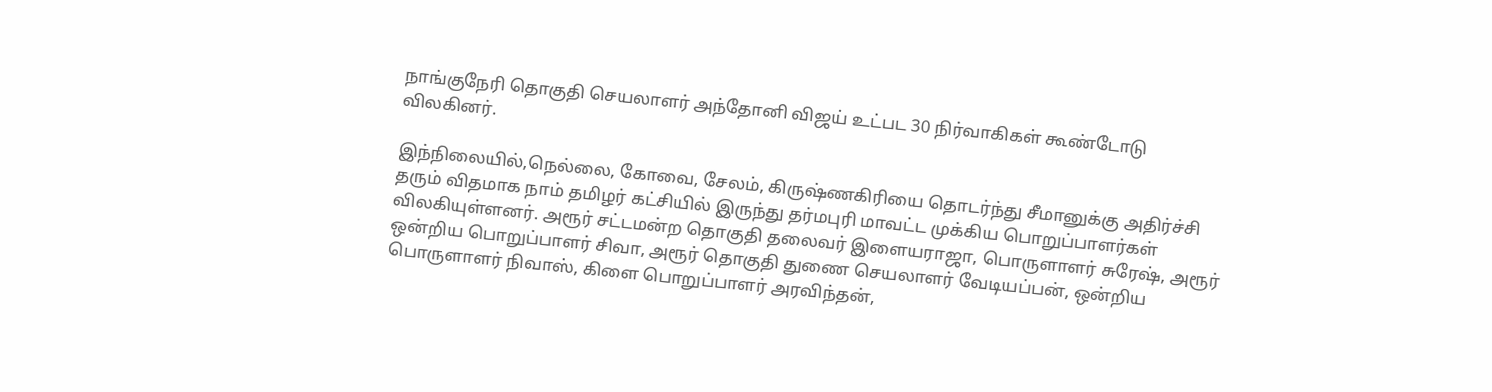நாங்குநேரி தொகுதி செயலாளர் அந்தோனி விஜய் உட்பட 30 நிர்வாகிகள் கூண்டோடு விலகினர்.

இந்நிலையில்,நெல்லை, கோவை, சேலம், கிருஷ்ணகிரியை தொடர்ந்து சீமானுக்கு அதிர்ச்சி தரும் விதமாக நாம் தமிழர் கட்சியில் இருந்து தர்மபுரி மாவட்ட முக்கிய பொறுப்பாளர்கள் விலகியுள்ளனர். அரூர் சட்டமன்ற தொகுதி தலைவர் இளையராஜா, பொருளாளர் சுரேஷ், அரூர் ஒன்றிய பொறுப்பாளர் சிவா, அரூர் தொகுதி துணை செயலாளர் வேடியப்பன், ஒன்றிய பொருளாளர் நிவாஸ், கிளை பொறுப்பாளர் அரவிந்தன்,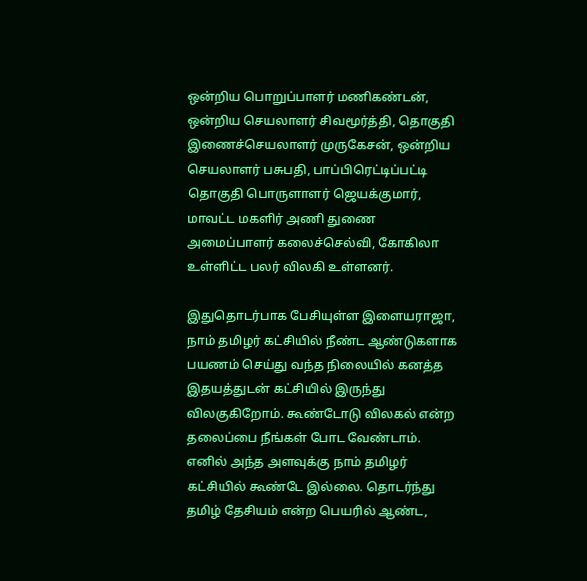ஒன்றிய பொறுப்பாளர் மணிகண்டன், ஒன்றிய செயலாளர் சிவமூர்த்தி, தொகுதி இணைச்செயலாளர் முருகேசன், ஒன்றிய செயலாளர் பசுபதி, பாப்பிரெட்டிப்பட்டி தொகுதி பொருளாளர் ஜெயக்குமார், மாவட்ட மகளிர் அணி துணை அமைப்பாளர் கலைச்செல்வி, கோகிலா உள்ளிட்ட பலர் விலகி உள்ளனர்.

இதுதொடர்பாக பேசியுள்ள இளையராஜா, நாம் தமிழர் கட்சியில் நீண்ட ஆண்டுகளாக பயணம் செய்து வந்த நிலையில் கனத்த இதயத்துடன் கட்சியில் இருந்து விலகுகிறோம். கூண்டோடு விலகல் என்ற தலைப்பை நீங்கள் போட வேண்டாம். எனில் அந்த அளவுக்கு நாம் தமிழர் கட்சியில் கூண்டே இல்லை. தொடர்ந்து தமிழ் தேசியம் என்ற பெயரில் ஆண்ட,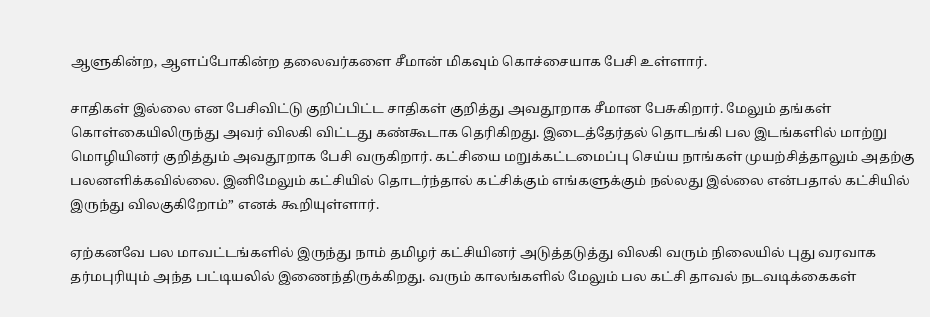ஆளுகின்ற, ஆளப்போகின்ற தலைவர்களை சீமான் மிகவும் கொச்சையாக பேசி உள்ளார்.

சாதிகள் இல்லை என பேசிவிட்டு குறிப்பிட்ட சாதிகள் குறித்து அவதூறாக சீமான பேசுகிறார். மேலும் தங்கள் கொள்கையிலிருந்து அவர் விலகி விட்டது கண்கூடாக தெரிகிறது. இடைத்தேர்தல் தொடங்கி பல இடங்களில் மாற்று மொழியினர் குறித்தும் அவதூறாக பேசி வருகிறார். கட்சியை மறுக்கட்டமைப்பு செய்ய நாங்கள் முயற்சித்தாலும் அதற்கு பலனளிக்கவில்லை. இனிமேலும் கட்சியில் தொடர்ந்தால் கட்சிக்கும் எங்களுக்கும் நல்லது இல்லை என்பதால் கட்சியில் இருந்து விலகுகிறோம்” எனக் கூறியுள்ளார்.

ஏற்கனவே பல மாவட்டங்களில் இருந்து நாம் தமிழர் கட்சியினர் அடுத்தடுத்து விலகி வரும் நிலையில் புது வரவாக தர்மபுரியும் அந்த பட்டியலில் இணைந்திருக்கிறது. வரும் காலங்களில் மேலும் பல கட்சி தாவல் நடவடிக்கைகள்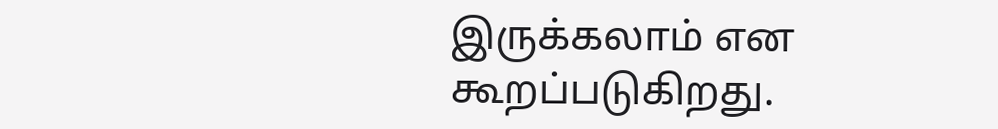இருக்கலாம் என கூறப்படுகிறது.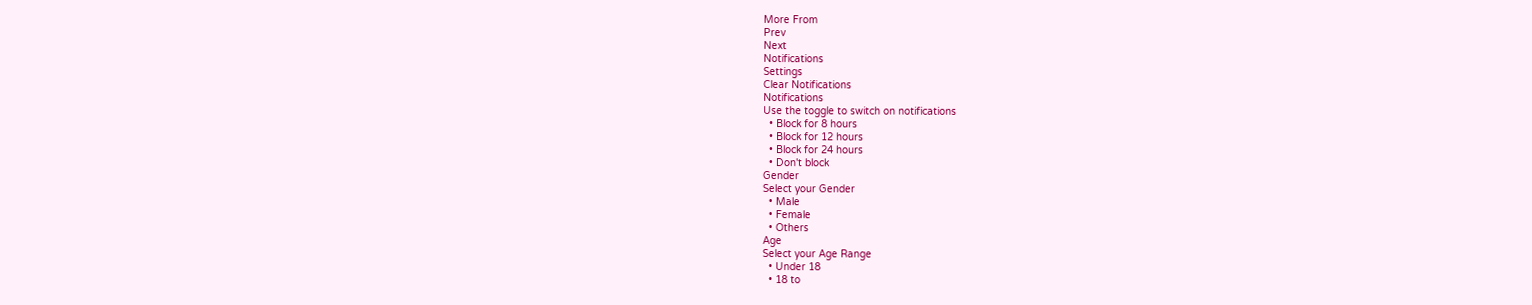More From
Prev
Next
Notifications
Settings
Clear Notifications
Notifications
Use the toggle to switch on notifications
  • Block for 8 hours
  • Block for 12 hours
  • Block for 24 hours
  • Don't block
Gender
Select your Gender
  • Male
  • Female
  • Others
Age
Select your Age Range
  • Under 18
  • 18 to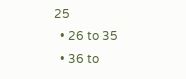25
  • 26 to 35
  • 36 to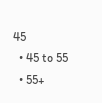45
  • 45 to 55
  • 55+